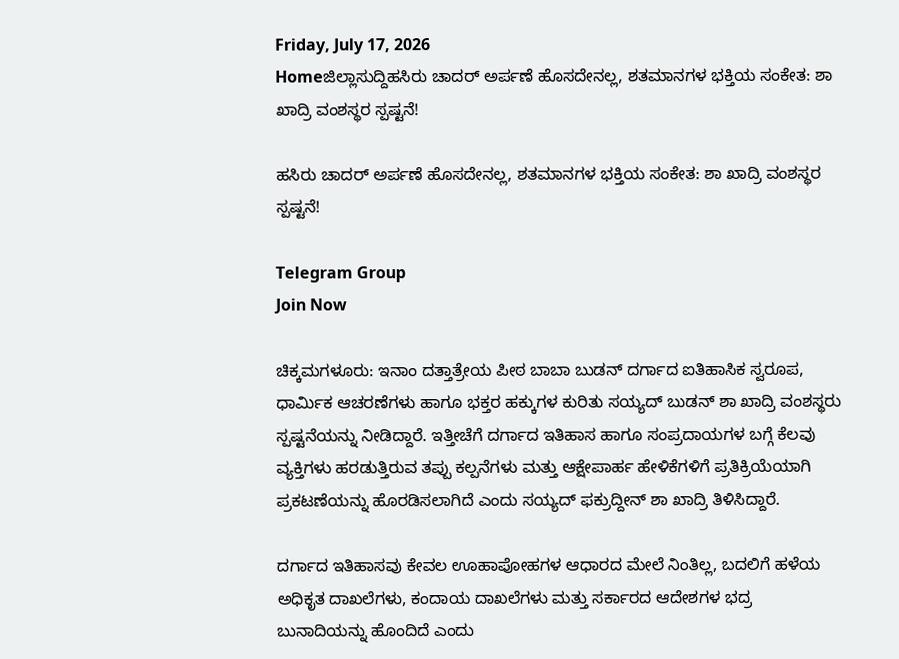Friday, July 17, 2026
Homeಜಿಲ್ಲಾಸುದ್ದಿಹಸಿರು ಚಾದರ್‌ ಅರ್ಪಣೆ ಹೊಸದೇನಲ್ಲ, ಶತಮಾನಗಳ ಭಕ್ತಿಯ ಸಂಕೇತ: ಶಾ ಖಾದ್ರಿ ವಂಶಸ್ಥರ ಸ್ಪಷ್ಟನೆ!

ಹಸಿರು ಚಾದರ್‌ ಅರ್ಪಣೆ ಹೊಸದೇನಲ್ಲ, ಶತಮಾನಗಳ ಭಕ್ತಿಯ ಸಂಕೇತ: ಶಾ ಖಾದ್ರಿ ವಂಶಸ್ಥರ ಸ್ಪಷ್ಟನೆ!

Telegram Group
Join Now

ಚಿಕ್ಕಮಗಳೂರು: ಇನಾಂ ದತ್ತಾತ್ರೇಯ ಪೀಠ ಬಾಬಾ ಬುಡನ್ ದರ್ಗಾದ ಐತಿಹಾಸಿಕ ಸ್ವರೂಪ, ಧಾರ್ಮಿಕ ಆಚರಣೆಗಳು ಹಾಗೂ ಭಕ್ತರ ಹಕ್ಕುಗಳ ಕುರಿತು ಸಯ್ಯದ್ ಬುಡನ್ ಶಾ ಖಾದ್ರಿ ವಂಶಸ್ಥರು ಸ್ಪಷ್ಟನೆಯನ್ನು ನೀಡಿದ್ದಾರೆ. ಇತ್ತೀಚೆಗೆ ದರ್ಗಾದ ಇತಿಹಾಸ ಹಾಗೂ ಸಂಪ್ರದಾಯಗಳ ಬಗ್ಗೆ ಕೆಲವು ವ್ಯಕ್ತಿಗಳು ಹರಡುತ್ತಿರುವ ತಪ್ಪು ಕಲ್ಪನೆಗಳು ಮತ್ತು ಆಕ್ಷೇಪಾರ್ಹ ಹೇಳಿಕೆಗಳಿಗೆ ಪ್ರತಿಕ್ರಿಯೆಯಾಗಿ ಪ್ರಕಟಣೆಯನ್ನು ಹೊರಡಿಸಲಾಗಿದೆ ಎಂದು ಸಯ್ಯದ್ ಫಕ್ರುದ್ದೀನ್ ಶಾ ಖಾದ್ರಿ ತಿಳಿಸಿದ್ದಾರೆ.

ದರ್ಗಾದ ಇತಿಹಾಸವು ಕೇವಲ ಊಹಾಪೋಹಗಳ ಆಧಾರದ ಮೇಲೆ ನಿಂತಿಲ್ಲ, ಬದಲಿಗೆ ಹಳೆಯ ಅಧಿಕೃತ ದಾಖಲೆಗಳು, ಕಂದಾಯ ದಾಖಲೆಗಳು ಮತ್ತು ಸರ್ಕಾರದ ಆದೇಶಗಳ ಭದ್ರ ಬುನಾದಿಯನ್ನು ಹೊಂದಿದೆ ಎಂದು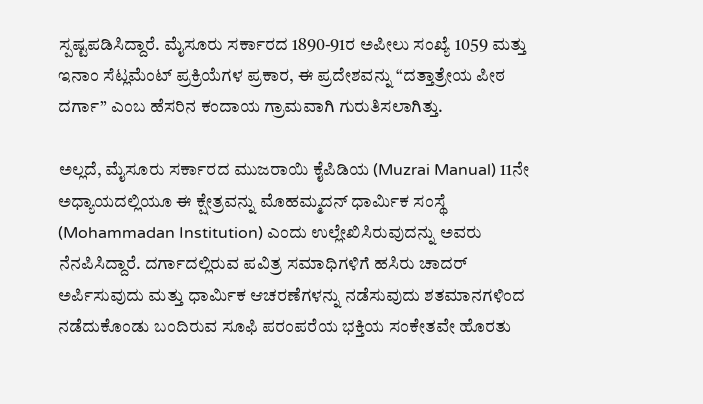ಸ್ಪಷ್ಟಪಡಿಸಿದ್ದಾರೆ. ಮೈಸೂರು ಸರ್ಕಾರದ 1890-91ರ ಅಪೀಲು ಸಂಖ್ಯೆ 1059 ಮತ್ತು ಇನಾಂ ಸೆಟ್ಲಮೆಂಟ್ ಪ್ರಕ್ರಿಯೆಗಳ ಪ್ರಕಾರ, ಈ ಪ್ರದೇಶವನ್ನು “ದತ್ತಾತ್ರೇಯ ಪೀಠ ದರ್ಗಾ” ಎಂಬ ಹೆಸರಿನ ಕಂದಾಯ ಗ್ರಾಮವಾಗಿ ಗುರುತಿಸಲಾಗಿತ್ತು.

ಅಲ್ಲದೆ, ಮೈಸೂರು ಸರ್ಕಾರದ ಮುಜರಾಯಿ ಕೈಪಿಡಿಯ (Muzrai Manual) 11ನೇ ಅಧ್ಯಾಯದಲ್ಲಿಯೂ ಈ ಕ್ಷೇತ್ರವನ್ನು ಮೊಹಮ್ಮದನ್ ಧಾರ್ಮಿಕ ಸಂಸ್ಥೆ (Mohammadan Institution) ಎಂದು ಉಲ್ಲೇಖಿಸಿರುವುದನ್ನು ಅವರು ನೆನಪಿಸಿದ್ದಾರೆ. ದರ್ಗಾದಲ್ಲಿರುವ ಪವಿತ್ರ ಸಮಾಧಿಗಳಿಗೆ ಹಸಿರು ಚಾದರ್ ಅರ್ಪಿಸುವುದು ಮತ್ತು ಧಾರ್ಮಿಕ ಆಚರಣೆಗಳನ್ನು ನಡೆಸುವುದು ಶತಮಾನಗಳಿಂದ ನಡೆದುಕೊಂಡು ಬಂದಿರುವ ಸೂಫಿ ಪರಂಪರೆಯ ಭಕ್ತಿಯ ಸಂಕೇತವೇ ಹೊರತು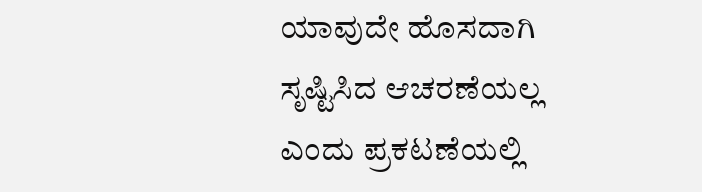ಯಾವುದೇ ಹೊಸದಾಗಿ ಸೃಷ್ಟಿಸಿದ ಆಚರಣೆಯಲ್ಲ ಎಂದು ಪ್ರಕಟಣೆಯಲ್ಲಿ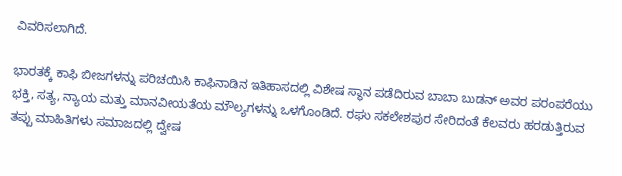ವಿವರಿಸಲಾಗಿದೆ.

ಭಾರತಕ್ಕೆ ಕಾಫಿ ಬೀಜಗಳನ್ನು ಪರಿಚಯಿಸಿ ಕಾಫಿನಾಡಿನ ಇತಿಹಾಸದಲ್ಲಿ ವಿಶೇಷ ಸ್ಥಾನ ಪಡೆದಿರುವ ಬಾಬಾ ಬುಡನ್ ಅವರ ಪರಂಪರೆಯು ಭಕ್ತಿ, ಸತ್ಯ, ನ್ಯಾಯ ಮತ್ತು ಮಾನವೀಯತೆಯ ಮೌಲ್ಯಗಳನ್ನು ಒಳಗೊಂಡಿದೆ. ರಘು ಸಕಲೇಶಪುರ ಸೇರಿದಂತೆ ಕೆಲವರು ಹರಡುತ್ತಿರುವ ತಪ್ಪು ಮಾಹಿತಿಗಳು ಸಮಾಜದಲ್ಲಿ ದ್ವೇಷ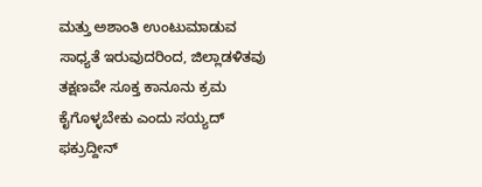ಮತ್ತು ಅಶಾಂತಿ ಉಂಟುಮಾಡುವ ಸಾಧ್ಯತೆ ಇರುವುದರಿಂದ, ಜಿಲ್ಲಾಡಳಿತವು ತಕ್ಷಣವೇ ಸೂಕ್ತ ಕಾನೂನು ಕ್ರಮ ಕೈಗೊಳ್ಳಬೇಕು ಎಂದು ಸಯ್ಯದ್ ಫಕ್ರುದ್ದೀನ್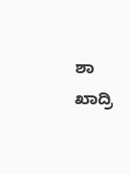ಶಾ ಖಾದ್ರಿ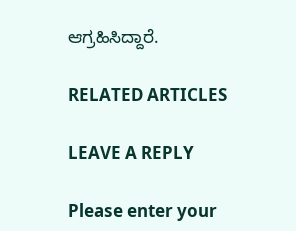ಆಗ್ರಹಿಸಿದ್ದಾರೆ.

RELATED ARTICLES

LEAVE A REPLY

Please enter your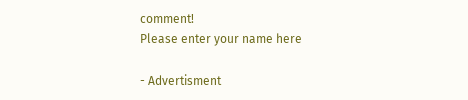comment!
Please enter your name here

- Advertisment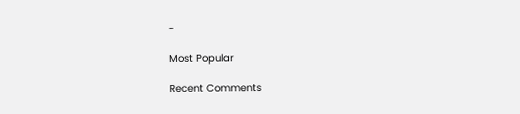-

Most Popular

Recent Comments